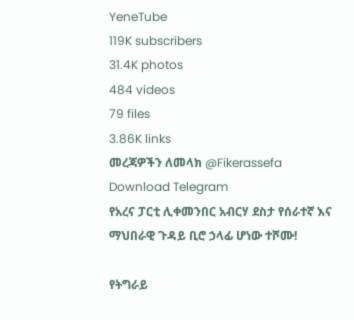YeneTube
119K subscribers
31.4K photos
484 videos
79 files
3.86K links
መረጃዎችን ለመላክ @Fikerassefa
Download Telegram
የአረና ፓርቲ ሊቀመንበር አብርሃ ደስታ የሰራተኛ እና ማህበራዊ ጉዳይ ቢሮ ኃላፊ ሆነው ተሾሙ!

የትግራይ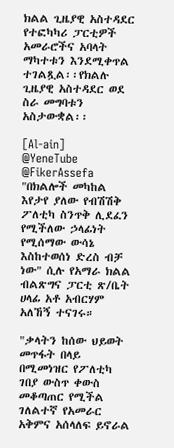ክልል ጊዜያዊ አስተዳደር የተፎካካሪ ፓርቲዎች አመራሮችና አባላት ማካተቱን እንደሚቀጥል ተገልጿል፡፡የክልሉ ጊዜያዊ አስተዳደር ወደ ስራ መግባቱን አስታውቋል፡፡

[Al-ain]
@YeneTube @FikerAssefa
"በክልሎች መካከል እየታየ ያለው የብሽሽቅ ፖለቲካ ስንጥቅ ሊደፈን የሚችለው ኃላፊነት የሚሰማው ውሳኔ እስከተወሰነ ድረስ ብቻ ነው" ሲሉ የአማራ ክልል ብልጽግና ፓርቲ ጽ/ቤት ሀላፊ አቶ አብርሃም አለኸኝ ተናገሩ።

"ቃላትን ከሰው ህይወት መጥፋት በላይ በሚመነዝር የፖለቲካ ገበያ ውስጥ ቀውስ መቆጣጠር የሚችል ገለልተኛ የአመራር አቅምና አሰላለፍ ይኖራል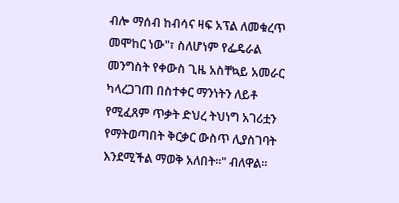ብሎ ማሰብ ከብሳና ዛፍ አፕል ለመቁረጥ መሞከር ነው"፣ ስለሆነም የፌዴራል መንግስት የቀውስ ጊዜ አስቸኳይ አመራር ካላረጋገጠ በስተቀር ማንነትን ለይቶ የሚፈጸም ጥቃት ድህረ ትህነግ አገሪቷን የማትወጣበት ቅርቃር ውስጥ ሊያስገባት እንደሚችል ማወቅ አለበት።" ብለዋል።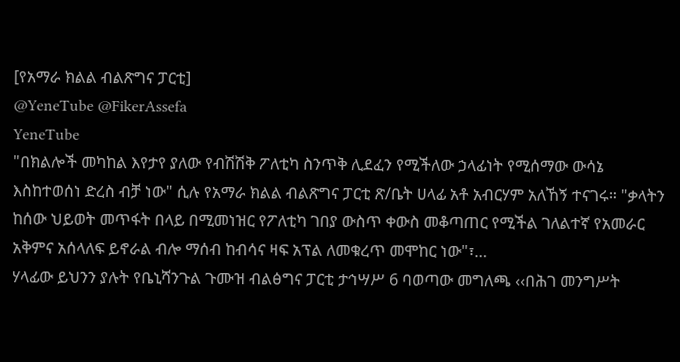[የአማራ ክልል ብልጽግና ፓርቲ]
@YeneTube @FikerAssefa
YeneTube
"በክልሎች መካከል እየታየ ያለው የብሽሽቅ ፖለቲካ ስንጥቅ ሊደፈን የሚችለው ኃላፊነት የሚሰማው ውሳኔ እስከተወሰነ ድረስ ብቻ ነው" ሲሉ የአማራ ክልል ብልጽግና ፓርቲ ጽ/ቤት ሀላፊ አቶ አብርሃም አለኸኝ ተናገሩ። "ቃላትን ከሰው ህይወት መጥፋት በላይ በሚመነዝር የፖለቲካ ገበያ ውስጥ ቀውስ መቆጣጠር የሚችል ገለልተኛ የአመራር አቅምና አሰላለፍ ይኖራል ብሎ ማሰብ ከብሳና ዛፍ አፕል ለመቁረጥ መሞከር ነው"፣…
ሃላፊው ይህንን ያሉት የቤኒሻንጉል ጉሙዝ ብልፅግና ፓርቲ ታኅሣሥ 6 ባወጣው መግለጫ ‹‹በሕገ መንግሥት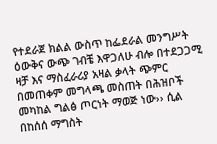የተደራጀ ክልል ውስጥ ከፌደራል መንግሥት ዕውቅና ውጭ ገብቼ እዋጋለሁ ብሎ በተደጋጋሚ ዛቻ እና ማስፈራሪያ አዛል ቃላት ጭምር በመጠቀም መግላጫ መስጠት በሕዝቦች መካከል ግልፅ ጦርነት ማወጅ ነው›› ሲል በከሰሰ ማግስት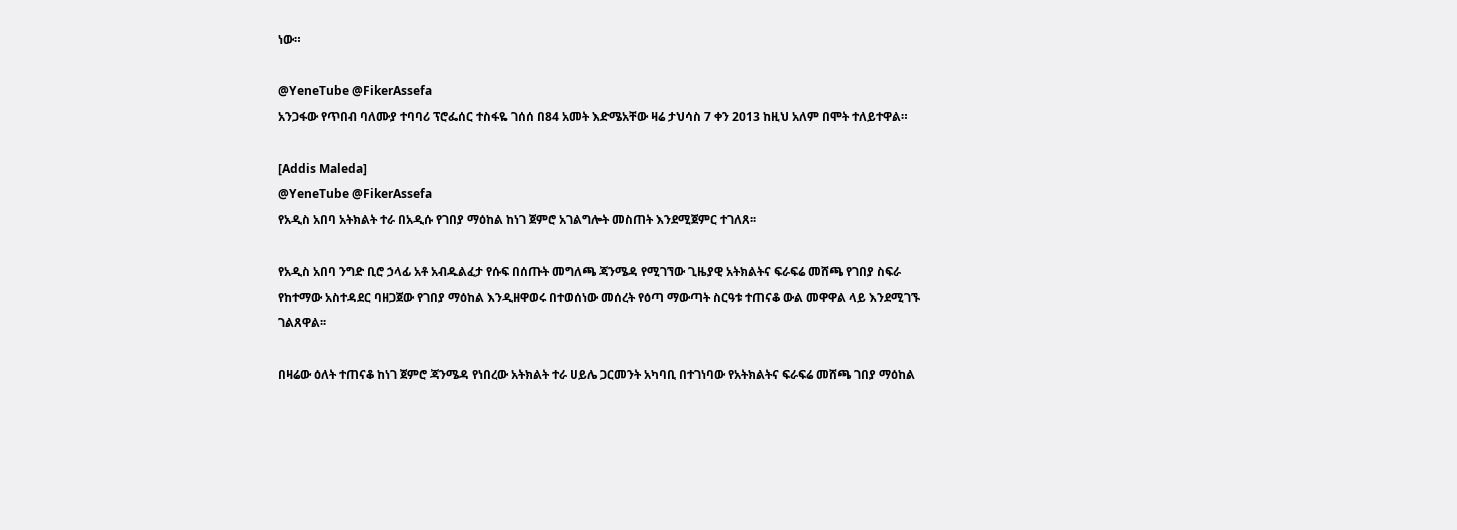ነው።

@YeneTube @FikerAssefa
አንጋፋው የጥበብ ባለሙያ ተባባሪ ፕሮፌሰር ተስፋዬ ገሰሰ በ84 አመት እድሜአቸው ዛሬ ታህሳስ 7 ቀን 2013 ከዚህ አለም በሞት ተለይተዋል።

[Addis Maleda]
@YeneTube @FikerAssefa
የአዲስ አበባ አትክልት ተራ በአዲሱ የገበያ ማዕከል ከነገ ጀምሮ አገልግሎት መስጠት እንደሚጀምር ተገለጸ፡፡

የአዲስ አበባ ንግድ ቢሮ ኃላፊ አቶ አብዱልፈታ የሱፍ በሰጡት መግለጫ ጃንሜዳ የሚገኘው ጊዜያዊ አትክልትና ፍራፍሬ መሸጫ የገበያ ስፍራ የከተማው አስተዳደር ባዘጋጀው የገበያ ማዕከል እንዲዘዋወሩ በተወሰነው መሰረት የዕጣ ማውጣት ስርዓቱ ተጠናቆ ውል መዋዋል ላይ እንደሚገኙ ገልጸዋል፡፡

በዛሬው ዕለት ተጠናቆ ከነገ ጀምሮ ጃንሜዳ የነበረው አትክልት ተራ ሀይሌ ጋርመንት አካባቢ በተገነባው የአትክልትና ፍራፍሬ መሸጫ ገበያ ማዕከል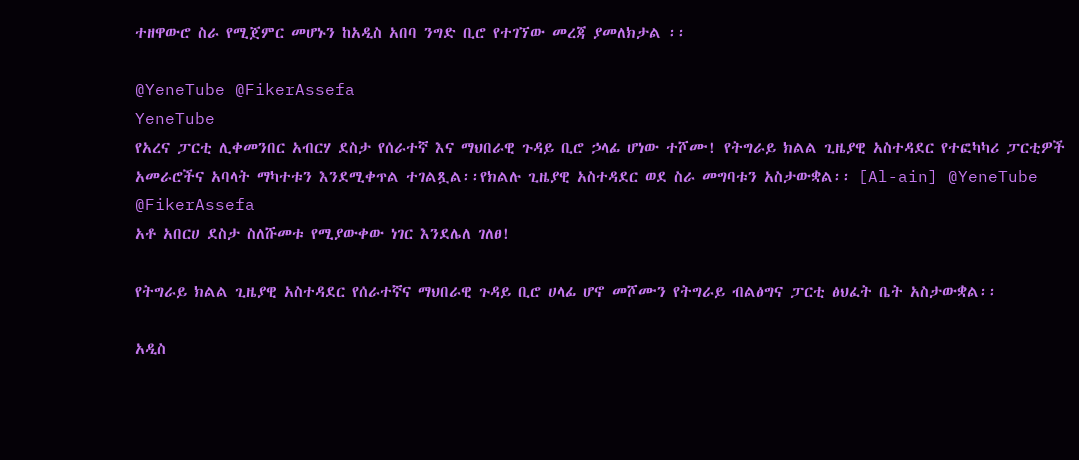ተዘዋውሮ ስራ የሚጀምር መሆኑን ከአዲስ አበባ ንግድ ቢሮ የተገኘው መረጃ ያመለክታል ፡፡

@YeneTube @FikerAssefa
YeneTube
የአረና ፓርቲ ሊቀመንበር አብርሃ ደስታ የሰራተኛ እና ማህበራዊ ጉዳይ ቢሮ ኃላፊ ሆነው ተሾሙ! የትግራይ ክልል ጊዜያዊ አስተዳደር የተፎካካሪ ፓርቲዎች አመራሮችና አባላት ማካተቱን እንደሚቀጥል ተገልጿል፡፡የክልሉ ጊዜያዊ አስተዳደር ወደ ስራ መግባቱን አስታውቋል፡፡ [Al-ain] @YeneTube @FikerAssefa
አቶ አበርሀ ደስታ ስለሹመቱ የሚያውቀው ነገር እንደሌለ ገለፀ!

የትግራይ ክልል ጊዜያዊ አስተዳደር የሰራተኛና ማህበራዊ ጉዳይ ቢሮ ሀላፊ ሆኖ መሾሙን የትግራይ ብልፅግና ፓርቲ ፅህፈት ቤት አስታውቋል፡፡

አዲስ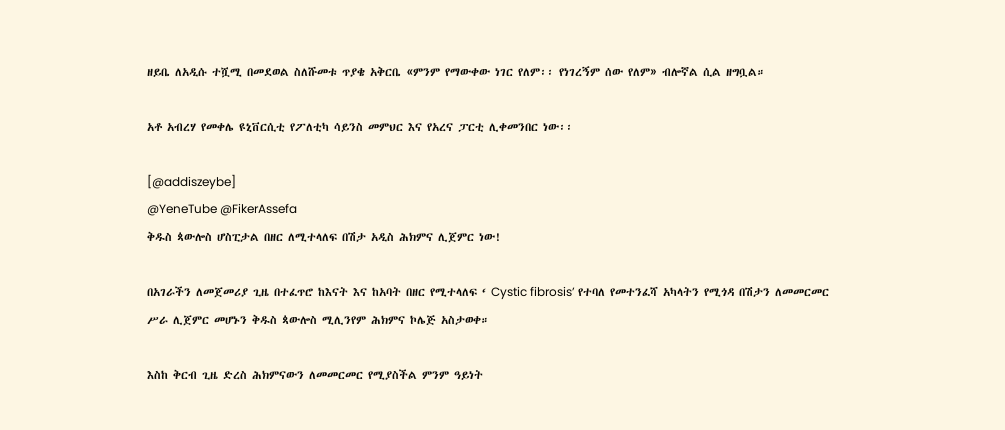ዘይቤ ለአዲሱ ተሿሚ በመደወል ስለሹመቱ ጥያቄ አቅርቤ «ምንም የማውቀው ነገር የለም፡፡ የነገረኝም ሰው የለም» ብሎኛል ሲል ዘግቧል።

አቶ አብረሃ የመቀሌ ዩኒቨርሲቲ የፖለቲካ ሳይንስ መምህር እና የአረና ፓርቲ ሊቀመንበር ነው፡፡

[@addiszeybe]
@YeneTube @FikerAssefa
ቅዱስ ጳውሎስ ሆስፒታል በዘር ለሚተላለፍ በሽታ አዲስ ሕክምና ሊጀምር ነው!

በአገራችን ለመጀመሪያ ጊዜ በተፈጥሮ ከእናት እና ከአባት በዘር የሚተላለፍ ‘ Cystic fibrosis’ የተባለ የመተንፈሻ አካላትን የሚጎዳ በሽታን ለመመርመር ሥራ ሊጀምር መሆኑን ቅዱስ ጳውሎስ ሚሊንየም ሕክምና ኮሌጅ አስታወቀ።

እስከ ቅርብ ጊዜ ድረስ ሕክምናውን ለመመርመር የሚያስችል ምንም ዓይነት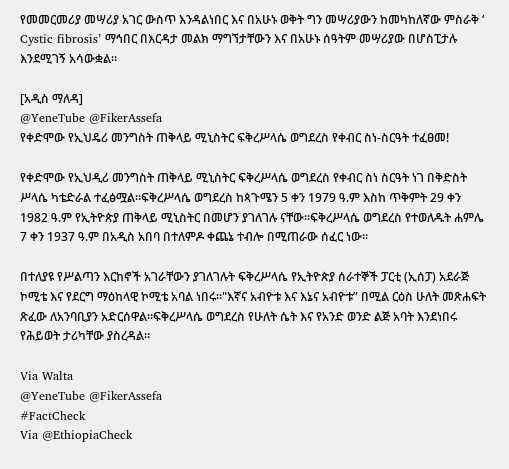የመመርመሪያ መሣሪያ አገር ውስጥ እንዳልነበር እና በአሁኑ ወቅት ግን መሣሪያውን ከመካከለኛው ምስራቅ ‘ Cystic fibrosis’ ማኅበር በእርዳታ መልክ ማግኘታቸውን እና በአሁኑ ሰዓትም መሣሪያው በሆስፒታሉ እንደሚገኝ አሳውቋል።

[አዲስ ማለዳ]
@YeneTube @FikerAssefa
የቀድሞው የኢህዴሪ መንግስት ጠቅላይ ሚኒስትር ፍቅረሥላሴ ወግደረስ የቀብር ስነ-ስርዓት ተፈፀመ!

የቀድሞው የኢህዲሪ መንግስት ጠቅላይ ሚኒስትር ፍቅረሥላሴ ወግደረስ የቀብር ስነ ስርዓት ነገ በቅድስት ሥላሴ ካቴድራል ተፈፅሟል።ፍቅረሥላሴ ወግደረስ ከጳጉሜን 5 ቀን 1979 ዓ.ም እስከ ጥቅምት 29 ቀን 1982 ዓ.ም የኢትዮጵያ ጠቅላይ ሚኒስትር በመሆን ያገለገሉ ናቸው።ፍቅረሥላሴ ወግደረስ የተወለዱት ሐምሌ 7 ቀን 1937 ዓ.ም በአዲስ አበባ በተለምዶ ቀጨኔ ተብሎ በሚጠራው ሰፈር ነው።

በተለያዩ የሥልጣን እርከኖች አገራቸውን ያገለገሉት ፍቅረሥላሴ የኢትዮጵያ ሰራተኞች ፓርቲ (ኢሰፓ) አደራጅ ኮሚቴ እና የደርግ ማዕከላዊ ኮሚቴ አባል ነበሩ።"እኛና አብዮቱ እና እኔና አብዮቱ” በሚል ርዕስ ሁለት መጽሐፍት ጽፈው ለአንባቢያን አድርሰዋል።ፍቅረሥላሴ ወግደረስ የሁለት ሴት እና የአንድ ወንድ ልጅ አባት እንደነበሩ የሕይወት ታሪካቸው ያስረዳል።

Via Walta
@YeneTube @FikerAssefa
#FactCheck
Via @EthiopiaCheck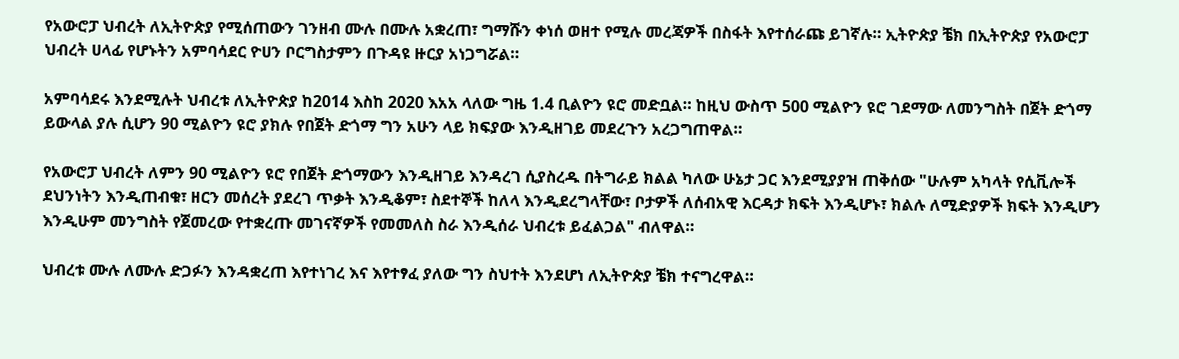የአውሮፓ ህብረት ለኢትዮጵያ የሚሰጠውን ገንዘብ ሙሉ በሙሉ አቋረጠ፣ ግማሹን ቀነሰ ወዘተ የሚሉ መረጃዎች በስፋት እየተሰራጩ ይገኛሉ። ኢትዮጵያ ቼክ በኢትዮጵያ የአውሮፓ ህብረት ሀላፊ የሆኑትን አምባሳደር ዮሀን ቦርግስታምን በጉዳዩ ዙርያ አነጋግሯል።

አምባሳደሩ እንደሚሉት ህብረቱ ለኢትዮጵያ ከ2014 እስከ 2020 እአአ ላለው ግዜ 1.4 ቢልዮን ዩሮ መድቧል። ከዚህ ውስጥ 500 ሚልዮን ዩሮ ገደማው ለመንግስት በጀት ድጎማ ይውላል ያሉ ሲሆን 90 ሚልዮን ዩሮ ያክሉ የበጀት ድጎማ ግን አሁን ላይ ክፍያው እንዲዘገይ መደረጉን አረጋግጠዋል።

የአውሮፓ ህብረት ለምን 90 ሚልዮን ዩሮ የበጀት ድጎማውን እንዲዘገይ እንዳረገ ሲያስረዱ በትግራይ ክልል ካለው ሁኔታ ጋር እንደሚያያዝ ጠቅሰው "ሁሉም አካላት የሲቪሎች ደህንነትን እንዲጠብቁ፣ ዘርን መሰረት ያደረገ ጥቃት እንዲቆም፣ ስደተኞች ከለላ እንዲደረግላቸው፣ ቦታዎች ለሰብአዊ እርዳታ ክፍት እንዲሆኑ፣ ክልሉ ለሚድያዎች ክፍት እንዲሆን እንዲሁም መንግስት የጀመረው የተቋረጡ መገናኛዎች የመመለስ ስራ እንዲሰራ ህብረቱ ይፈልጋል" ብለዋል።

ህብረቱ ሙሉ ለሙሉ ድጋፉን እንዳቋረጠ እየተነገረ እና እየተፃፈ ያለው ግን ስህተት እንደሆነ ለኢትዮጵያ ቼክ ተናግረዋል።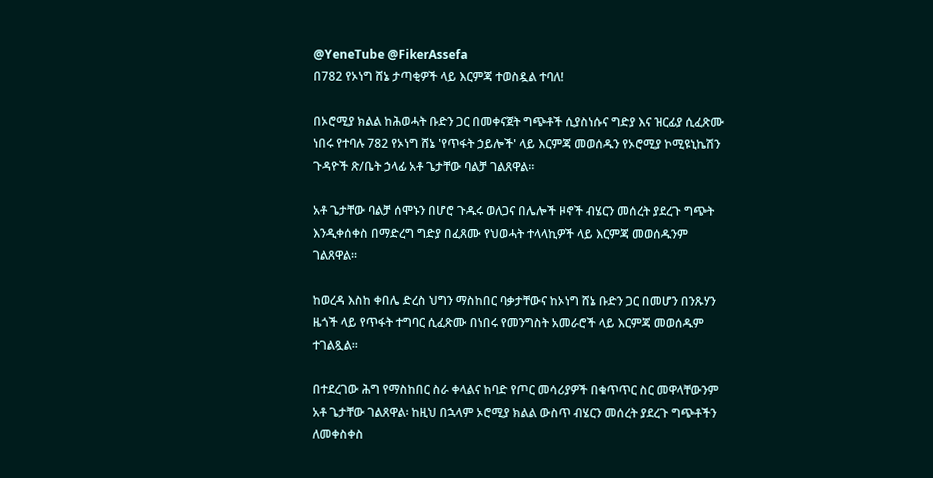@YeneTube @FikerAssefa
በ782 የኦነግ ሸኔ ታጣቂዎች ላይ እርምጃ ተወስዷል ተባለ!

በኦሮሚያ ክልል ከሕወሓት ቡድን ጋር በመቀናጀት ግጭቶች ሲያስነሱና ግድያ እና ዝርፊያ ሲፈጽሙ ነበሩ የተባሉ 782 የኦነግ ሸኔ 'የጥፋት ኃይሎች' ላይ እርምጃ መወሰዱን የኦሮሚያ ኮሚዩኒኬሽን ጉዳዮች ጽ/ቤት ኃላፊ አቶ ጌታቸው ባልቻ ገልጸዋል።

አቶ ጌታቸው ባልቻ ሰሞኑን በሆሮ ጉዱሩ ወለጋና በሌሎች ዞኖች ብሄርን መሰረት ያደረጉ ግጭት እንዲቀሰቀስ በማድረግ ግድያ በፈጸሙ የህወሓት ተላላኪዎች ላይ እርምጃ መወሰዱንም ገልጸዋል፡፡

ከወረዳ እስከ ቀበሌ ድረስ ህግን ማስከበር ባቃታቸውና ከኦነግ ሸኔ ቡድን ጋር በመሆን በንጹሃን ዜጎች ላይ የጥፋት ተግባር ሲፈጽሙ በነበሩ የመንግስት አመራሮች ላይ እርምጃ መወሰዱም ተገልጿል፡፡

በተደረገው ሕግ የማስከበር ስራ ቀላልና ከባድ የጦር መሳሪያዎች በቁጥጥር ስር መዋላቸውንም አቶ ጌታቸው ገልጸዋል፡ ከዚህ በኋላም ኦሮሚያ ክልል ውስጥ ብሄርን መሰረት ያደረጉ ግጭቶችን ለመቀስቀስ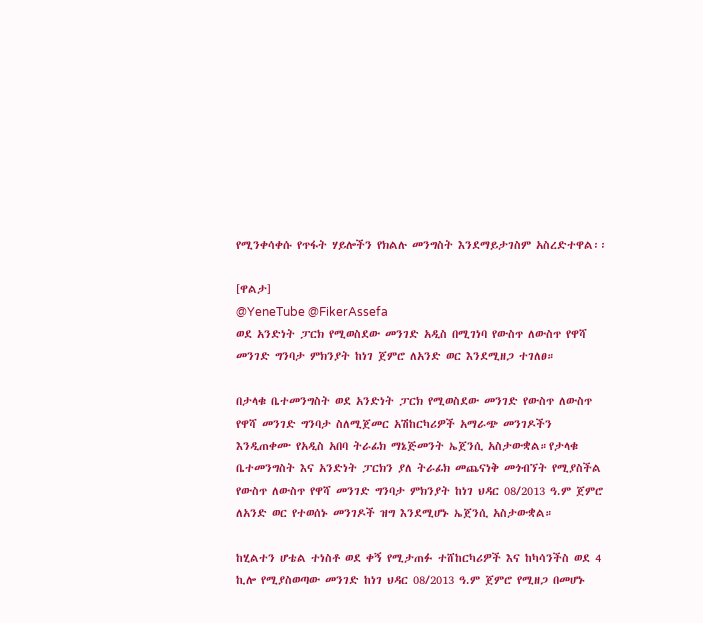የሚንቀሳቀሱ የጥፋት ሃይሎችን የክልሉ መንግስት እንደማይታገስም አስረድተዋል፡፡

[ዋልታ]
@YeneTube @FikerAssefa
ወደ አንድነት ፓርክ የሚወስደው መንገድ አዲስ በሚገነባ የውስጥ ለውስጥ የዋሻ መንገድ ግንባታ ምክንያት ከነገ ጀምሮ ለአንድ ወር እንደሚዘጋ ተገለፀ።

በታላቁ ቤተመንግስት ወደ አንድነት ፓርክ የሚወስደው መንገድ የውስጥ ለውስጥ የዋሻ መንገድ ግንባታ ስለሚጀመር አሽከርካሪዎች አማራጭ መንገዶችን እንዲጠቀሙ የአዲስ አበባ ትራፊክ ማኔጅመንት ኤጀንሲ አስታውቋል።የታላቁ ቤተመንግስት እና አንድነት ፓርክን ያለ ትራፊክ መጨናነቅ መጎብኘት የሚያስችል የውስጥ ለውስጥ የዋሻ መንገድ ግንባታ ምክንያት ከነገ ህዳር 08/2013 ዓ.ም ጀምሮ ለአንድ ወር የተወሰኑ መንገዶች ዝግ እንደሚሆኑ ኤጀንሲ አስታውቋል።

ከሂልተን ሆቴል ተነስቶ ወደ ቀኝ የሚታጠፉ ተሸከርካሪዎች እና ከካሳንችስ ወደ 4 ኪሎ የሚያስወጣው መንገድ ከነገ ህዳር 08/2013 ዓ.ም ጀምሮ የሚዘጋ በመሆኑ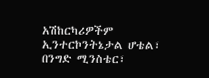አሽከርካሪዎችም ኢንተርኮንትኔታል ሆቴል፣ በንግድ ሚንስቴር፣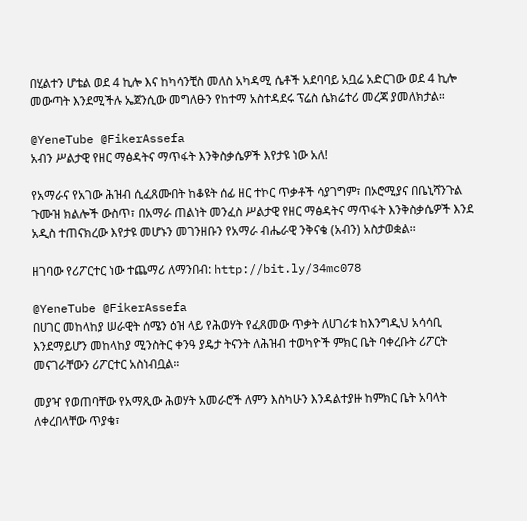በሂልተን ሆቴል ወደ 4 ኪሎ እና ከካሳንቺስ መለስ አካዳሚ ሴቶች አደባባይ አቧሬ አድርገው ወደ 4 ኪሎ መውጣት እንደሚችሉ ኤጀንሲው መግለፁን የከተማ አስተዳደሩ ፕሬስ ሴክሬተሪ መረጃ ያመለክታል።

@YeneTube @FikerAssefa
አብን ሥልታዊ የዘር ማፅዳትና ማጥፋት እንቅስቃሴዎች እየታዩ ነው አለ!

የአማራና የአገው ሕዝብ ሲፈጸሙበት ከቆዩት ሰፊ ዘር ተኮር ጥቃቶች ሳያገግም፣ በኦሮሚያና በቤኒሻንጉል ጉሙዝ ክልሎች ውስጥ፣ በአማራ ጠልነት መንፈስ ሥልታዊ የዘር ማፅዳትና ማጥፋት እንቅስቃሴዎች እንደ አዲስ ተጠናክረው እየታዩ መሆኑን መገንዘቡን የአማራ ብሔራዊ ንቅናቄ (አብን) አስታወቋል፡፡

ዘገባው የሪፖርተር ነው ተጨማሪ ለማንበብ: http://bit.ly/34mc078

@YeneTube @FikerAssefa
በሀገር መከላከያ ሠራዊት ሰሜን ዕዝ ላይ የሕወሃት የፈጸመው ጥቃት ለሀገሪቱ ከእንግዲህ አሳሳቢ እንደማይሆን መከላከያ ሚንስትር ቀንዓ ያዴታ ትናንት ለሕዝብ ተወካዮች ምክር ቤት ባቀረቡት ሪፖርት መናገራቸውን ሪፖርተር አስነብቧል።

መያዣ የወጠባቸው የአማጺው ሕወሃት አመራሮች ለምን እስካሁን እንዳልተያዙ ከምክር ቤት አባላት ለቀረበላቸው ጥያቄ፣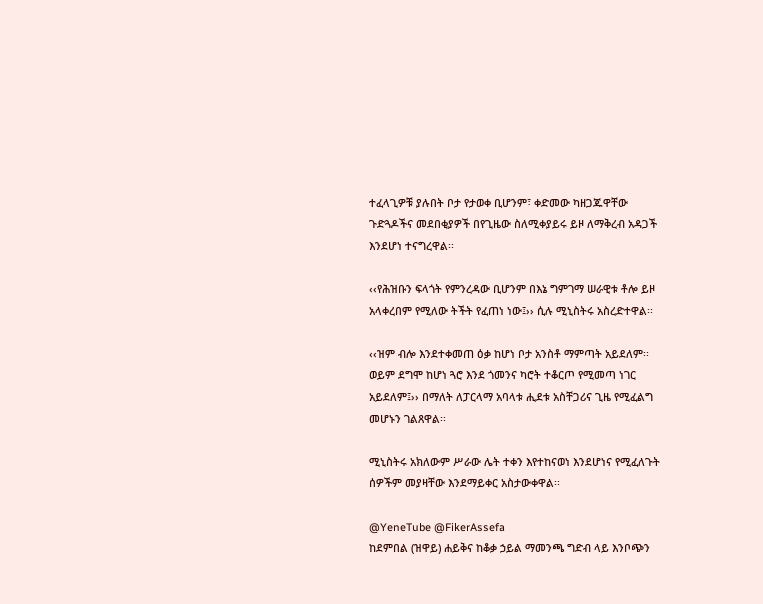ተፈላጊዎቹ ያሉበት ቦታ የታወቀ ቢሆንም፣ ቀድመው ካዘጋጁዋቸው ጉድጓዶችና መደበቂያዎች በየጊዜው ስለሚቀያይሩ ይዞ ለማቅረብ አዳጋች እንደሆነ ተናግረዋል፡፡

‹‹የሕዝቡን ፍላጎት የምንረዳው ቢሆንም በእኔ ግምገማ ሠራዊቱ ቶሎ ይዞ አላቀረበም የሚለው ትችት የፈጠነ ነው፤›› ሲሉ ሚኒስትሩ አስረድተዋል፡፡

‹‹ዝም ብሎ እንደተቀመጠ ዕቃ ከሆነ ቦታ አንስቶ ማምጣት አይደለም፡፡ ወይም ደግሞ ከሆነ ጓሮ እንደ ጎመንና ካሮት ተቆርጦ የሚመጣ ነገር አይደለም፤›› በማለት ለፓርላማ አባላቱ ሒደቱ አስቸጋሪና ጊዜ የሚፈልግ መሆኑን ገልጸዋል፡፡

ሚኒስትሩ አክለውም ሥራው ሌት ተቀን እየተከናወነ እንደሆነና የሚፈለጉት ሰዎችም መያዛቸው እንደማይቀር አስታውቀዋል፡፡

@YeneTube @FikerAssefa
ከደምበል (ዝዋይ) ሐይቅና ከቆቃ ኃይል ማመንጫ ግድብ ላይ እንቦጭን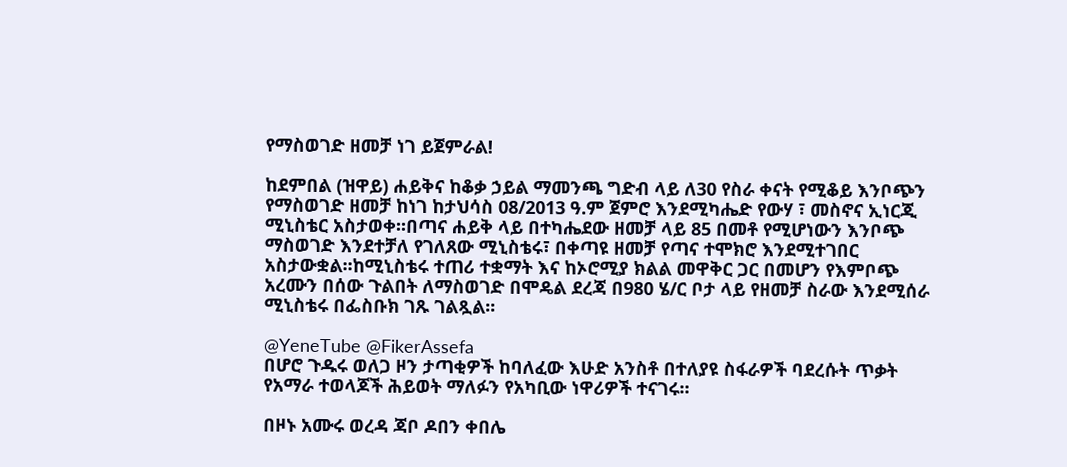የማስወገድ ዘመቻ ነገ ይጀምራል!

ከደምበል (ዝዋይ) ሐይቅና ከቆቃ ኃይል ማመንጫ ግድብ ላይ ለ30 የስራ ቀናት የሚቆይ እንቦጭን የማስወገድ ዘመቻ ከነገ ከታህሳስ 08/2013 ዓ.ም ጀምሮ እንደሚካሔድ የውሃ ፣ መስኖና ኢነርጂ ሚኒስቴር አስታወቀ፡፡በጣና ሐይቅ ላይ በተካሔደው ዘመቻ ላይ 85 በመቶ የሚሆነውን እንቦጭ ማስወገድ እንደተቻለ የገለጸው ሚኒስቴሩ፣ በቀጣዩ ዘመቻ የጣና ተሞክሮ እንደሚተገበር አስታውቋል፡፡ከሚኒስቴሩ ተጠሪ ተቋማት እና ከኦሮሚያ ክልል መዋቅር ጋር በመሆን የእምቦጭ አረሙን በሰው ጉልበት ለማስወገድ በሞዴል ደረጃ በ980 ሄ/ር ቦታ ላይ የዘመቻ ስራው እንደሚሰራ ሚኒስቴሩ በፌስቡክ ገጹ ገልጿል፡፡

@YeneTube @FikerAssefa
በሆሮ ጉዱሩ ወለጋ ዞን ታጣቂዎች ከባለፈው እሁድ አንስቶ በተለያዩ ስፋራዎች ባደረሱት ጥቃት የአማራ ተወላጆች ሕይወት ማለፉን የአካቢው ነዋሪዎች ተናገሩ።

በዞኑ አሙሩ ወረዳ ጃቦ ዶበን ቀበሌ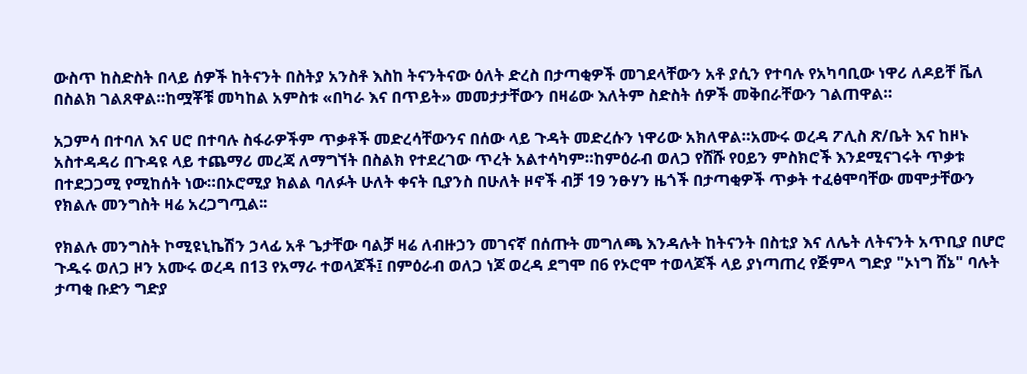ውስጥ ከስድስት በላይ ሰዎች ከትናንት በስትያ አንስቶ እስከ ትናንትናው ዕለት ድረስ በታጣቂዎች መገደላቸውን አቶ ያሲን የተባሉ የአካባቢው ነዋሪ ለዶይቸ ቬለ በስልክ ገልጸዋል።ከሟቾቹ መካከል አምስቱ «በካራ እና በጥይት» መመታታቸውን በዛሬው እለትም ስድስት ሰዎች መቅበራቸውን ገልጠዋል።

አጋምሳ በተባለ እና ሀሮ በተባሉ ስፋራዎችም ጥቃቶች መድረሳቸውንና በሰው ላይ ጉዳት መድረሱን ነዋሪው አክለዋል።አሙሩ ወረዳ ፖሊስ ጽ/ቤት እና ከዞኑ አስተዳዳሪ በጉዳዩ ላይ ተጨማሪ መረጃ ለማግኘት በስልክ የተደረገው ጥረት አልተሳካም።ከምዕራብ ወለጋ የሸሹ የዐይን ምስክሮች እንደሚናገሩት ጥቃቱ በተደጋጋሚ የሚከሰት ነው።በኦሮሚያ ክልል ባለፉት ሁለት ቀናት ቢያንስ በሁለት ዞኖች ብቻ 19 ንፁሃን ዜጎች በታጣቂዎች ጥቃት ተፈፅሞባቸው መሞታቸውን የክልሉ መንግስት ዛሬ አረጋግጧል፡፡

የክልሉ መንግስት ኮሚዩኒኬሽን ኃላፊ አቶ ጌታቸው ባልቻ ዛሬ ለብዙኃን መገናኛ በሰጡት መግለጫ እንዳሉት ከትናንት በስቲያ እና ለሌት ለትናንት አጥቢያ በሆሮ ጉዱሩ ወለጋ ዞን አሙሩ ወረዳ በ13 የአማራ ተወላጆች፤ በምዕራብ ወለጋ ነጆ ወረዳ ደግሞ በ6 የኦሮሞ ተወላጆች ላይ ያነጣጠረ የጅምላ ግድያ "ኦነግ ሸኔ" ባሉት ታጣቂ ቡድን ግድያ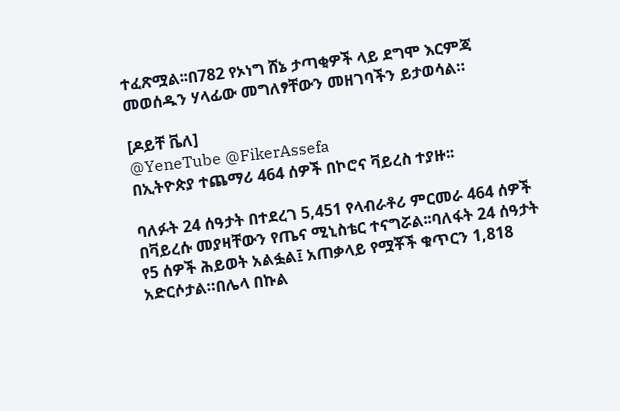ተፈጽሟል፡፡በ782 የኦነግ ሸኔ ታጣቂዎች ላይ ደግሞ እርምጃ መወሰዱን ሃላፊው መግለፃቸውን መዘገባችን ይታወሳል።

[ዶይቸ ቬለ]
@YeneTube @FikerAssefa
በኢትዮጵያ ተጨማሪ 464 ሰዎች በኮሮና ቫይረስ ተያዙ፡፡

ባለፉት 24 ሰዓታት በተደረገ 5,451 የላብራቶሪ ምርመራ 464 ሰዎች በቫይረሱ መያዛቸውን የጤና ሚኒስቴር ተናግሯል፡፡ባለፋት 24 ሰዓታት የ5 ሰዎች ሕይወት አልፏል፤ አጠቃላይ የሟቾች ቁጥርን 1,818 አድርሶታል።በሌላ በኩል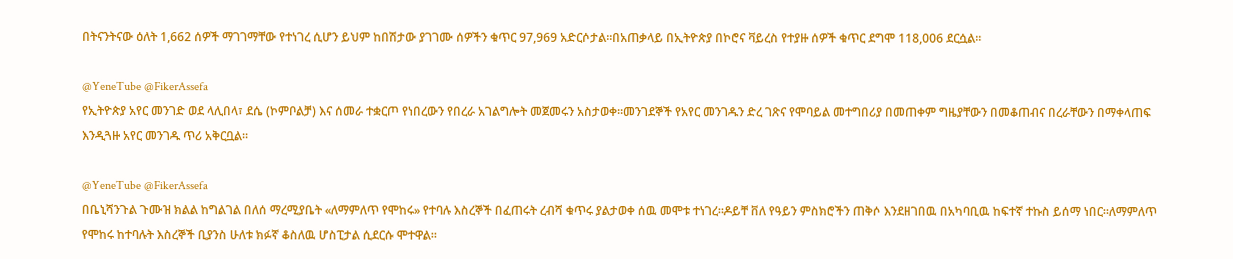በትናንትናው ዕለት 1,662 ሰዎች ማገገማቸው የተነገረ ሲሆን ይህም ከበሽታው ያገገሙ ሰዎችን ቁጥር 97,969 አድርሶታል፡፡በአጠቃላይ በኢትዮጵያ በኮሮና ቫይረስ የተያዙ ሰዎች ቁጥር ደግሞ 118,006 ደርሷል፡፡

@YeneTube @FikerAssefa
የኢትዮጵያ አየር መንገድ ወደ ላሊበላ፣ ደሴ (ኮምቦልቻ) እና ሰመራ ተቋርጦ የነበረውን የበረራ አገልግሎት መጀመሩን አስታወቀ።መንገደኞች የአየር መንገዱን ድረ ገጽና የሞባይል መተግበሪያ በመጠቀም ግዜያቸውን በመቆጠብና በረራቸውን በማቀላጠፍ እንዲጓዙ አየር መንገዱ ጥሪ አቅርቧል።

@YeneTube @FikerAssefa
በቤኒሻንጉል ጉሙዝ ክልል ከግልገል በለሰ ማረሚያቤት «ለማምለጥ የሞከሩ» የተባሉ እስረኞች በፈጠሩት ረብሻ ቁጥሩ ያልታወቀ ሰዉ መሞቱ ተነገረ።ዶይቸ ቨለ የዓይን ምስክሮችን ጠቅሶ እንደዘገበዉ በአካባቢዉ ከፍተኛ ተኩስ ይሰማ ነበር።ለማምለጥ የሞከሩ ከተባሉት እስረኞች ቢያንስ ሁለቱ ክፉኛ ቆስለዉ ሆስፒታል ሲደርሱ ሞተዋል።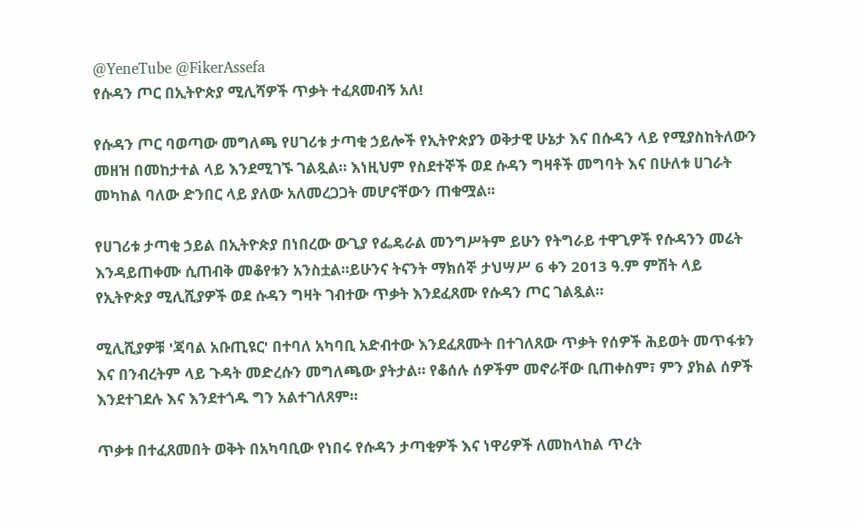@YeneTube @FikerAssefa
የሱዳን ጦር በኢትዮጵያ ሚሊሻዎች ጥቃት ተፈጸመብኝ አለ!

የሱዳን ጦር ባወጣው መግለጫ የሀገሪቱ ታጣቂ ኃይሎች የኢትዮጵያን ወቅታዊ ሁኔታ እና በሱዳን ላይ የሚያስከትለውን መዘዝ በመከታተል ላይ እንደሚገኙ ገልጿል። እነዚህም የስደተኞች ወደ ሱዳን ግዛቶች መግባት እና በሁለቱ ሀገራት መካከል ባለው ድንበር ላይ ያለው አለመረጋጋት መሆናቸውን ጠቁሟል፡፡

የሀገሪቱ ታጣቂ ኃይል በኢትዮጵያ በነበረው ውጊያ የፌዴራል መንግሥትም ይሁን የትግራይ ተዋጊዎች የሱዳንን መሬት እንዳይጠቀሙ ሲጠብቅ መቆየቱን አንስቷል።ይሁንና ትናንት ማክሰኞ ታህሣሥ 6 ቀን 2013 ዓ.ም ምሽት ላይ የኢትዮጵያ ሚሊሺያዎች ወደ ሱዳን ግዛት ገብተው ጥቃት እንደፈጸሙ የሱዳን ጦር ገልጿል።

ሚሊሺያዎቹ 'ጃባል አቡጢዩር' በተባለ አካባቢ አድብተው እንደፈጸሙት በተገለጸው ጥቃት የሰዎች ሕይወት መጥፋቱን እና በንብረትም ላይ ጉዳት መድረሱን መግለጫው ያትታል። የቆሰሉ ሰዎችም መኖራቸው ቢጠቀስም፣ ምን ያክል ሰዎች እንደተገደሉ እና እንደተጎዱ ግን አልተገለጸም።

ጥቃቱ በተፈጸመበት ወቅት በአካባቢው የነበሩ የሱዳን ታጣቂዎች እና ነዋሪዎች ለመከላከል ጥረት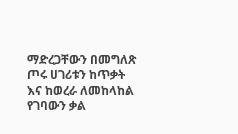ማድረጋቸውን በመግለጽ ጦሩ ሀገሪቱን ከጥቃት እና ከወረራ ለመከላከል የገባውን ቃል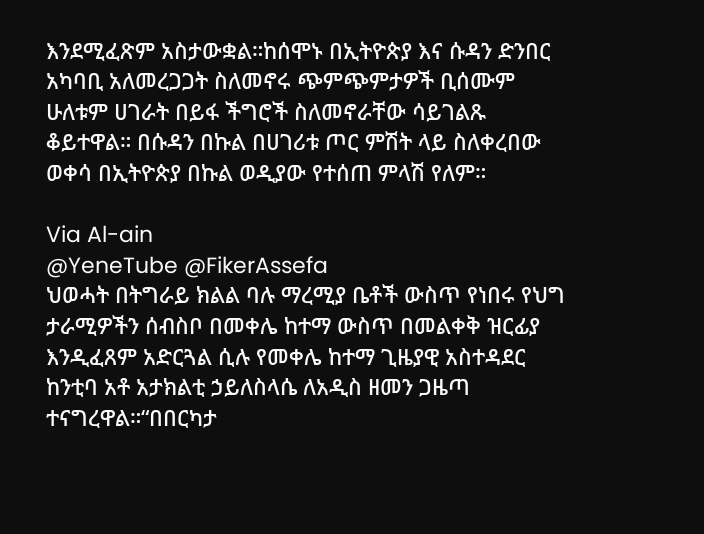እንደሚፈጽም አስታውቋል።ከሰሞኑ በኢትዮጵያ እና ሱዳን ድንበር አካባቢ አለመረጋጋት ስለመኖሩ ጭምጭምታዎች ቢሰሙም ሁለቱም ሀገራት በይፋ ችግሮች ስለመኖራቸው ሳይገልጹ ቆይተዋል። በሱዳን በኩል በሀገሪቱ ጦር ምሽት ላይ ስለቀረበው ወቀሳ በኢትዮጵያ በኩል ወዲያው የተሰጠ ምላሽ የለም።

Via Al-ain
@YeneTube @FikerAssefa
ህወሓት በትግራይ ክልል ባሉ ማረሚያ ቤቶች ውስጥ የነበሩ የህግ ታራሚዎችን ሰብስቦ በመቀሌ ከተማ ውስጥ በመልቀቅ ዝርፊያ እንዲፈጸም አድርጓል ሲሉ የመቀሌ ከተማ ጊዜያዊ አስተዳደር ከንቲባ አቶ አታክልቲ ኃይለስላሴ ለአዲስ ዘመን ጋዜጣ ተናግረዋል።“በበርካታ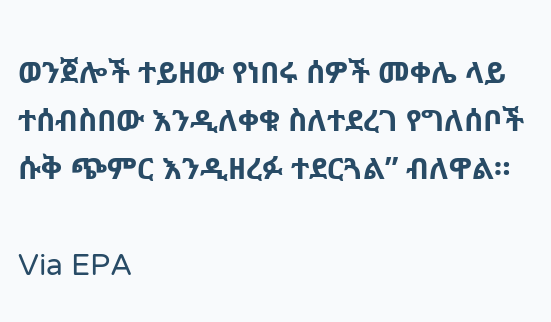ወንጀሎች ተይዘው የነበሩ ሰዎች መቀሌ ላይ ተሰብስበው እንዲለቀቁ ስለተደረገ የግለሰቦች ሱቅ ጭምር እንዲዘረፉ ተደርጓል” ብለዋል።

Via EPA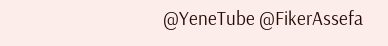@YeneTube @FikerAssefa